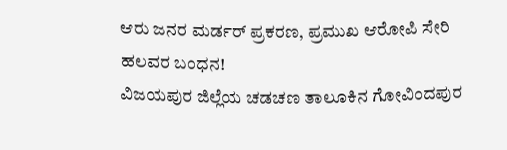ಆರು ಜನರ ಮರ್ಡರ್ ಪ್ರಕರಣ, ಪ್ರಮುಖ ಆರೋಪಿ ಸೇರಿ ಹಲವರ ಬಂಧನ!
ವಿಜಯಪುರ ಜಿಲ್ಲೆಯ ಚಡಚಣ ತಾಲೂಕಿನ ಗೋವಿಂದಪುರ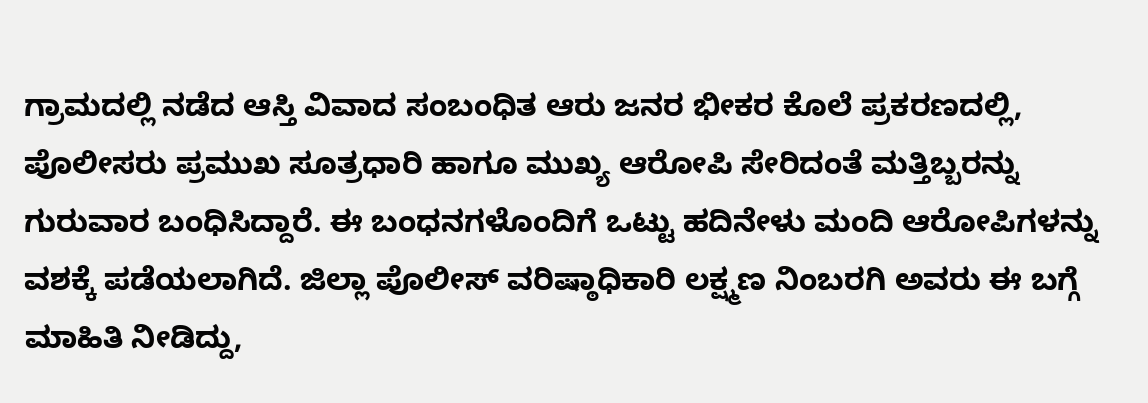ಗ್ರಾಮದಲ್ಲಿ ನಡೆದ ಆಸ್ತಿ ವಿವಾದ ಸಂಬಂಧಿತ ಆರು ಜನರ ಭೀಕರ ಕೊಲೆ ಪ್ರಕರಣದಲ್ಲಿ, ಪೊಲೀಸರು ಪ್ರಮುಖ ಸೂತ್ರಧಾರಿ ಹಾಗೂ ಮುಖ್ಯ ಆರೋಪಿ ಸೇರಿದಂತೆ ಮತ್ತಿಬ್ಬರನ್ನು ಗುರುವಾರ ಬಂಧಿಸಿದ್ದಾರೆ. ಈ ಬಂಧನಗಳೊಂದಿಗೆ ಒಟ್ಟು ಹದಿನೇಳು ಮಂದಿ ಆರೋಪಿಗಳನ್ನು ವಶಕ್ಕೆ ಪಡೆಯಲಾಗಿದೆ. ಜಿಲ್ಲಾ ಪೊಲೀಸ್ ವರಿಷ್ಠಾಧಿಕಾರಿ ಲಕ್ಷ್ಮಣ ನಿಂಬರಗಿ ಅವರು ಈ ಬಗ್ಗೆ ಮಾಹಿತಿ ನೀಡಿದ್ದು,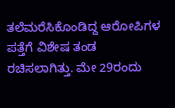ತಲೆಮರೆಸಿಕೊಂಡಿದ್ದ ಆರೋಪಿಗಳ ಪತ್ತೆಗೆ ವಿಶೇಷ ತಂಡ ರಚಿಸಲಾಗಿತ್ತು. ಮೇ 29ರಂದು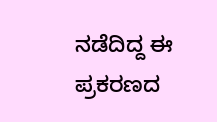ನಡೆದಿದ್ದ ಈ ಪ್ರಕರಣದ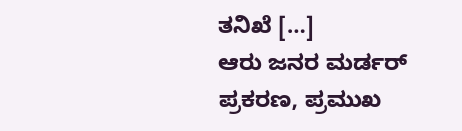ತನಿಖೆ […]
ಆರು ಜನರ ಮರ್ಡರ್ ಪ್ರಕರಣ, ಪ್ರಮುಖ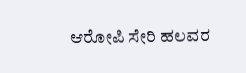ಆರೋಪಿ ಸೇರಿ ಹಲವರ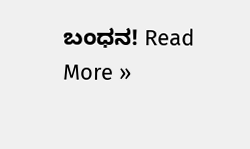ಬಂಧನ! Read More »